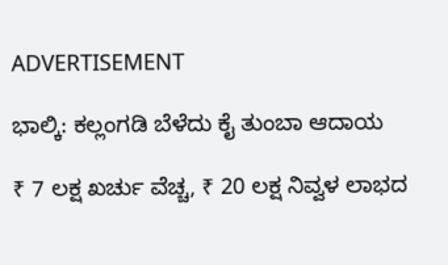ADVERTISEMENT

ಭಾಲ್ಕಿ: ಕಲ್ಲಂಗಡಿ ಬೆಳೆದು ಕೈ ತುಂಬಾ ಆದಾಯ

₹ 7 ಲಕ್ಷ ಖರ್ಚು ವೆಚ್ಚ, ₹ 20 ಲಕ್ಷ ನಿವ್ವಳ ಲಾಭದ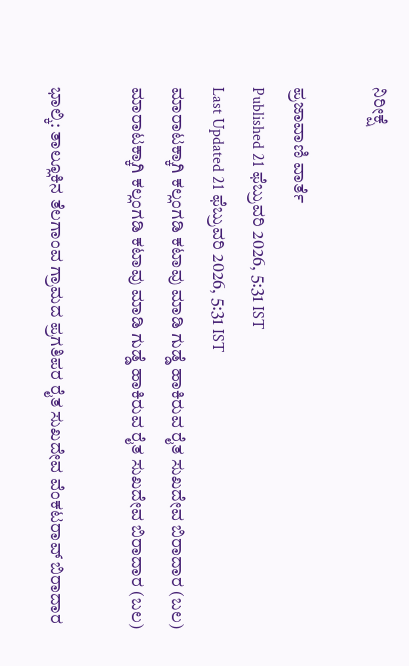ನಿರೀಕ್ಷೆ

ಪ್ರಜಾವಾಣಿ ವಾರ್ತೆ
Published 21 ಫೆಬ್ರುವರಿ 2026, 5:31 IST
Last Updated 21 ಫೆಬ್ರುವರಿ 2026, 5:31 IST
ಮಾರಾಟಕ್ಕಾಗಿ ಕಲ್ಲಂಗಡಿ ಕಟಾವು ಮಾಡಿ ಗುಡ್ಡೆ ಹಾಕಿರುವ ರೈತ ಸುಖದೇವ ಬಿರಾದಾರ (ಬಲ)
ಮಾರಾಟಕ್ಕಾಗಿ ಕಲ್ಲಂಗಡಿ ಕಟಾವು ಮಾಡಿ ಗುಡ್ಡೆ ಹಾಕಿರುವ ರೈತ ಸುಖದೇವ ಬಿರಾದಾರ (ಬಲ)

ಭಾಲ್ಕಿ: ತಾಲ್ಲೂಕಿನ ತೆಲಗಾಂವ ಗ್ರಾಮದ ಪ್ರಗತಿಪರ ರೈತ ಸುಖದೇವ ವೆಂಕಟರಾವ್ ಬಿರಾದಾರ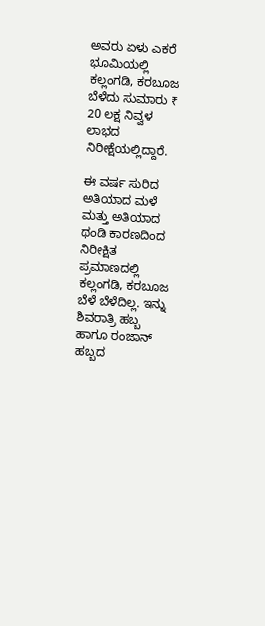ಅವರು ಏಳು ಎಕರೆ ಭೂಮಿಯಲ್ಲಿ ಕಲ್ಲಂಗಡಿ, ಕರಬೂಜ ಬೆಳೆದು ಸುಮಾರು ₹ 20 ಲಕ್ಷ ನಿವ್ವಳ ಲಾಭದ ನಿರೀಕ್ಷೆಯಲ್ಲಿದ್ದಾರೆ.

ಈ ವರ್ಷ ಸುರಿದ ಅತಿಯಾದ ಮಳೆ ಮತ್ತು ಅತಿಯಾದ ಥಂಡಿ ಕಾರಣದಿಂದ ನಿರೀಕ್ಷಿತ ಪ್ರಮಾಣದಲ್ಲಿ ಕಲ್ಲಂಗಡಿ, ಕರಬೂಜ ಬೆಳೆ ಬೆಳೆದಿಲ್ಲ. ಇನ್ನು ಶಿವರಾತ್ರಿ ಹಬ್ಬ ಹಾಗೂ ರಂಜಾನ್ ಹಬ್ಬದ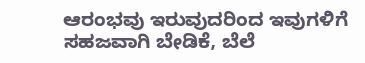ಆರಂಭವು ಇರುವುದರಿಂದ ಇವುಗಳಿಗೆ ಸಹಜವಾಗಿ ಬೇಡಿಕೆ, ಬೆಲೆ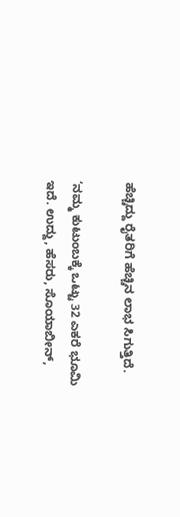ಹೆಚ್ಚಿದ್ದು ರೈತರಿಗೆ ಹೆಚ್ಚಿನ ಲಾಭ ಸಿಗುತ್ತಿದೆ.

‘ನಮ್ಮ ಕುಟುಂಬಕ್ಕೆ ಒಟ್ಟು 32 ಎಕರೆ ಭೂಮಿ ಇದೆ. ಉದ್ದು, ಹೆಸರು, ಸೊಯಾಬೀನ್,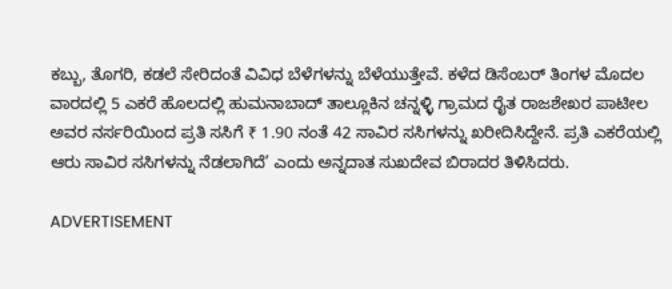ಕಬ್ಬು, ತೊಗರಿ, ಕಡಲೆ ಸೇರಿದಂತೆ ವಿವಿಧ ಬೆಳೆಗಳನ್ನು ಬೆಳೆಯುತ್ತೇವೆ. ಕಳೆದ ಡಿಸೆಂಬರ್ ತಿಂಗಳ ಮೊದಲ ವಾರದಲ್ಲಿ 5 ಎಕರೆ ಹೊಲದಲ್ಲಿ ಹುಮನಾಬಾದ್ ತಾಲ್ಲೂಕಿನ ಚನ್ನಳ್ಳಿ ಗ್ರಾಮದ ರೈತ ರಾಜಶೇಖರ ಪಾಟೀಲ ಅವರ ನರ್ಸರಿಯಿಂದ ಪ್ರತಿ ಸಸಿಗೆ ₹ 1.90 ನಂತೆ 42 ಸಾವಿರ ಸಸಿಗಳನ್ನು ಖರೀದಿಸಿದ್ದೇನೆ. ಪ್ರತಿ ಎಕರೆಯಲ್ಲಿ ಆರು ಸಾವಿರ ಸಸಿಗಳನ್ನು ನೆಡಲಾಗಿದೆ’ ಎಂದು ಅನ್ನದಾತ ಸುಖದೇವ ಬಿರಾದರ ತಿಳಿಸಿದರು.

ADVERTISEMENT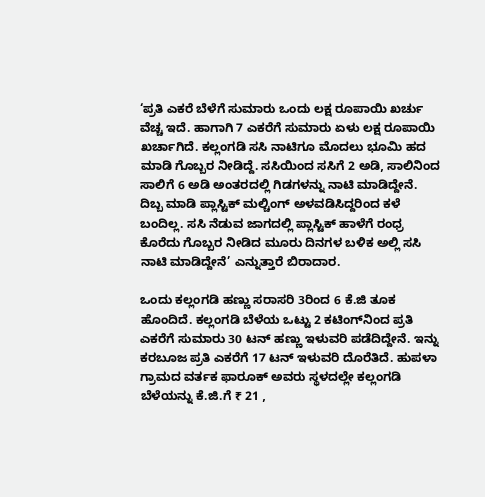‘ಪ್ರತಿ ಎಕರೆ ಬೆಳೆಗೆ ಸುಮಾರು ಒಂದು ಲಕ್ಷ ರೂಪಾಯಿ ಖರ್ಚು ವೆಚ್ಚ ಇದೆ. ಹಾಗಾಗಿ 7 ಎಕರೆಗೆ ಸುಮಾರು ಏಳು ಲಕ್ಷ ರೂಪಾಯಿ ಖರ್ಚಾಗಿದೆ. ಕಲ್ಲಂಗಡಿ ಸಸಿ ನಾಟಿಗೂ ಮೊದಲು ಭೂಮಿ ಹದ ಮಾಡಿ ಗೊಬ್ಬರ ನೀಡಿದ್ದೆ. ಸಸಿಯಿಂದ ಸಸಿಗೆ 2 ಅಡಿ, ಸಾಲಿನಿಂದ ಸಾಲಿಗೆ 6 ಅಡಿ ಅಂತರದಲ್ಲಿ ಗಿಡಗಳನ್ನು ನಾಟಿ ಮಾಡಿದ್ದೇನೆ. ದಿಬ್ಬ ಮಾಡಿ ಪ್ಲಾಸ್ಟಿಕ್‌ ಮಲ್ಚಿಂಗ್‌ ಅಳವಡಿಸಿದ್ದರಿಂದ ಕಳೆ ಬಂದಿಲ್ಲ. ಸಸಿ ನೆಡುವ ಜಾಗದಲ್ಲಿ ಪ್ಲಾಸ್ಟಿಕ್‌ ಹಾಳೆಗೆ ರಂಧ್ರ ಕೊರೆದು ಗೊಬ್ಬರ ನೀಡಿದ ಮೂರು ದಿನಗಳ ಬಳಿಕ ಅಲ್ಲಿ ಸಸಿ ನಾಟಿ ಮಾಡಿದ್ದೇನೆ’ ಎನ್ನುತ್ತಾರೆ ಬಿರಾದಾರ.

ಒಂದು ಕಲ್ಲಂಗಡಿ ಹಣ್ಣು ಸರಾಸರಿ 3ರಿಂದ 6 ಕೆ.ಜಿ ತೂಕ ಹೊಂದಿದೆ. ಕಲ್ಲಂಗಡಿ ಬೆಳೆಯ ಒಟ್ಟು 2 ಕಟಿಂಗ್‌ನಿಂದ ಪ್ರತಿ ಎಕರೆಗೆ ಸುಮಾರು 30 ಟನ್ ಹಣ್ಣು ಇಳುವರಿ ಪಡೆದಿದ್ದೇನೆ. ಇನ್ನು ಕರಬೂಜ ಪ್ರತಿ ಎಕರೆಗೆ 17 ಟನ್ ಇಳುವರಿ ದೊರೆತಿದೆ. ಹುಪಳಾ ಗ್ರಾಮದ ವರ್ತಕ ಫಾರೂಕ್ ಅವರು ಸ್ಥಳದಲ್ಲೇ ಕಲ್ಲಂಗಡಿ ಬೆಳೆಯನ್ನು ಕೆ.ಜಿ.ಗೆ ₹ 21 ,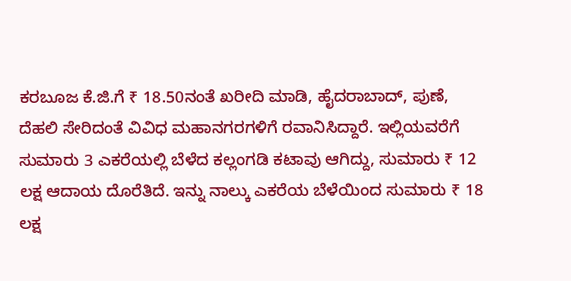ಕರಬೂಜ ಕೆ.ಜಿ.ಗೆ ₹ 18.50ನಂತೆ ಖರೀದಿ ಮಾಡಿ, ಹೈದರಾಬಾದ್, ಪುಣೆ, ದೆಹಲಿ ಸೇರಿದಂತೆ ವಿವಿಧ ಮಹಾನಗರಗಳಿಗೆ ರವಾನಿಸಿದ್ದಾರೆ. ಇಲ್ಲಿಯವರೆಗೆ ಸುಮಾರು 3 ಎಕರೆಯಲ್ಲಿ ಬೆಳೆದ ಕಲ್ಲಂಗಡಿ ಕಟಾವು ಆಗಿದ್ದು, ಸುಮಾರು ₹ 12 ಲಕ್ಷ ಆದಾಯ ದೊರೆತಿದೆ. ಇನ್ನು ನಾಲ್ಕು ಎಕರೆಯ ಬೆಳೆಯಿಂದ ಸುಮಾರು ₹ 18 ಲಕ್ಷ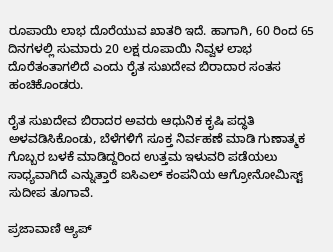ರೂಪಾಯಿ ಲಾಭ ದೊರೆಯುವ ಖಾತರಿ ಇದೆ. ಹಾಗಾಗಿ, 60 ರಿಂದ 65 ದಿನಗಳಲ್ಲಿ ಸುಮಾರು 20 ಲಕ್ಷ ರೂಪಾಯಿ ನಿವ್ವಳ ಲಾಭ ದೊರೆತಂತಾಗಲಿದೆ ಎಂದು ರೈತ ಸುಖದೇವ ಬಿರಾದಾರ ಸಂತಸ ಹಂಚಿಕೊಂಡರು.

ರೈತ ಸುಖದೇವ ಬಿರಾದರ ಅವರು ಆಧುನಿಕ ಕೃಷಿ ಪದ್ಧತಿ ಅಳವಡಿಸಿಕೊಂಡು, ಬೆಳೆಗಳಿಗೆ ಸೂಕ್ತ ನಿರ್ವಹಣೆ ಮಾಡಿ ಗುಣಾತ್ಮಕ ಗೊಬ್ಬರ ಬಳಕೆ ಮಾಡಿದ್ದರಿಂದ ಉತ್ತಮ ಇಳುವರಿ ಪಡೆಯಲು ಸಾಧ್ಯವಾಗಿದೆ ಎನ್ನುತ್ತಾರೆ ಐಸಿಎಲ್ ಕಂಪನಿಯ ಆಗ್ರೋನೋಮಿಸ್ಟ್ ಸುದೀಪ ತೂಗಾವೆ.

ಪ್ರಜಾವಾಣಿ ಆ್ಯಪ್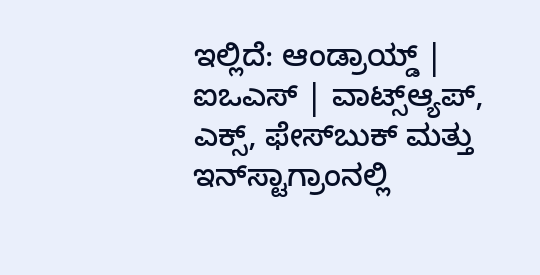ಇಲ್ಲಿದೆ: ಆಂಡ್ರಾಯ್ಡ್ | ಐಒಎಸ್ | ವಾಟ್ಸ್ಆ್ಯಪ್, ಎಕ್ಸ್, ಫೇಸ್‌ಬುಕ್ ಮತ್ತು ಇನ್‌ಸ್ಟಾಗ್ರಾಂನಲ್ಲಿ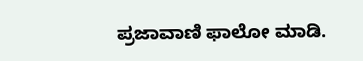ಪ್ರಜಾವಾಣಿ ಫಾಲೋ ಮಾಡಿ.